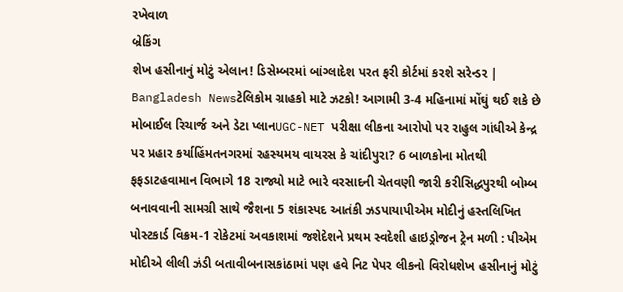રખેવાળ
બ્રેકિંગ
શેખ હસીનાનું મોટું એલાન! ડિસેમ્બરમાં બાંગ્લાદેશ પરત ફરી કોર્ટમાં કરશે સરેન્ડર | Bangladesh Newsટેલિકોમ ગ્રાહકો માટે ઝટકો! આગામી 3-4 મહિનામાં મોંઘું થઈ શકે છે મોબાઈલ રિચાર્જ અને ડેટા પ્લાનUGC-NET પરીક્ષા લીકના આરોપો પર રાહુલ ગાંધીએ કેન્દ્ર પર પ્રહાર કર્યાહિંમતનગરમાં રહસ્યમય વાયરસ કે ચાંદીપુરા? 6 બાળકોના મોતથી ફફડાટહવામાન વિભાગે 18 રાજ્યો માટે ભારે વરસાદની ચેતવણી જારી કરીસિદ્ધપુરથી બોમ્બ બનાવવાની સામગ્રી સાથે જૈશના 5 શંકાસ્પદ આતંકી ઝડપાયાપીએમ મોદીનું હસ્તલિખિત પોસ્ટકાર્ડ વિક્રમ-1 રોકેટમાં અવકાશમાં જશેદેશને પ્રથમ સ્વદેશી હાઇડ્રોજન ટ્રેન મળી : પીએમ મોદીએ લીલી ઝંડી બતાવીબનાસકાંઠામાં પણ હવે નિટ પેપર લીકનો વિરોધશેખ હસીનાનું મોટું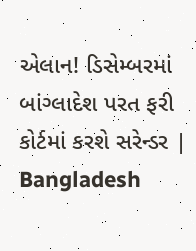એલાન! ડિસેમ્બરમાં બાંગ્લાદેશ પરત ફરી કોર્ટમાં કરશે સરેન્ડર | Bangladesh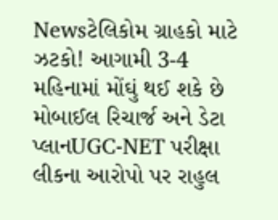Newsટેલિકોમ ગ્રાહકો માટે ઝટકો! આગામી 3-4 મહિનામાં મોંઘું થઈ શકે છે મોબાઈલ રિચાર્જ અને ડેટા પ્લાનUGC-NET પરીક્ષા લીકના આરોપો પર રાહુલ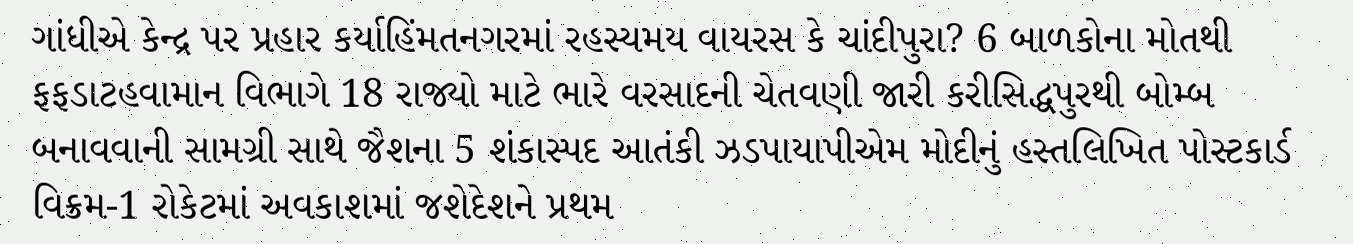ગાંધીએ કેન્દ્ર પર પ્રહાર કર્યાહિંમતનગરમાં રહસ્યમય વાયરસ કે ચાંદીપુરા? 6 બાળકોના મોતથી ફફડાટહવામાન વિભાગે 18 રાજ્યો માટે ભારે વરસાદની ચેતવણી જારી કરીસિદ્ધપુરથી બોમ્બ બનાવવાની સામગ્રી સાથે જૈશના 5 શંકાસ્પદ આતંકી ઝડપાયાપીએમ મોદીનું હસ્તલિખિત પોસ્ટકાર્ડ વિક્રમ-1 રોકેટમાં અવકાશમાં જશેદેશને પ્રથમ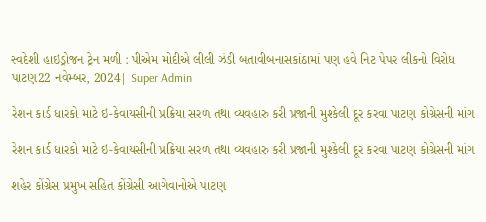સ્વદેશી હાઇડ્રોજન ટ્રેન મળી : પીએમ મોદીએ લીલી ઝંડી બતાવીબનાસકાંઠામાં પણ હવે નિટ પેપર લીકનો વિરોધ
પાટણ22 નવેમ્બર, 2024| Super Admin

રેશન કાર્ડ ધારકો માટે ઇ-કેવાયસીની પ્રક્રિયા સરળ તથા વ્યવહારુ કરી પ્રજાની મુશ્કેલી દૂર કરવા પાટણ કોગ્રેસની માંગ

રેશન કાર્ડ ધારકો માટે ઇ-કેવાયસીની પ્રક્રિયા સરળ તથા વ્યવહારુ કરી પ્રજાની મુશ્કેલી દૂર કરવા પાટણ કોગ્રેસની માંગ

શહેર કોંગ્રેસ પ્રમુખ સહિત કોંગ્રેસી આગેવાનોએ પાટણ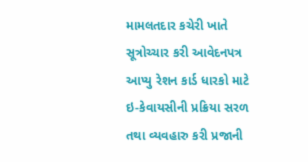મામલતદાર કચેરી ખાતે સૂત્રોચ્ચાર કરી આવેદનપત્ર આપ્યુ રેશન કાર્ડ ધારકો માટે ઇ-કેવાયસીની પ્રક્રિયા સરળ તથા વ્યવહારુ કરી પ્રજાની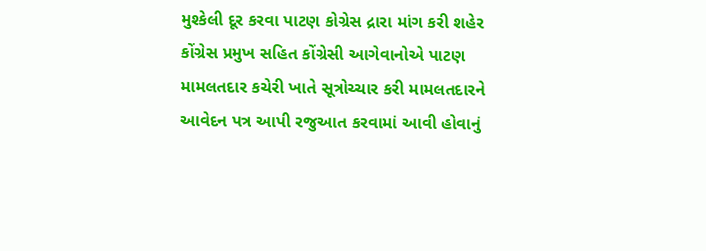મુશ્કેલી દૂર કરવા પાટણ કોગ્રેસ દ્રારા માંગ કરી શહેર કોંગ્રેસ પ્રમુખ સહિત કોંગ્રેસી આગેવાનોએ પાટણ મામલતદાર કચેરી ખાતે સૂત્રોચ્ચાર કરી મામલતદારને આવેદન પત્ર આપી રજુઆત કરવામાં આવી હોવાનું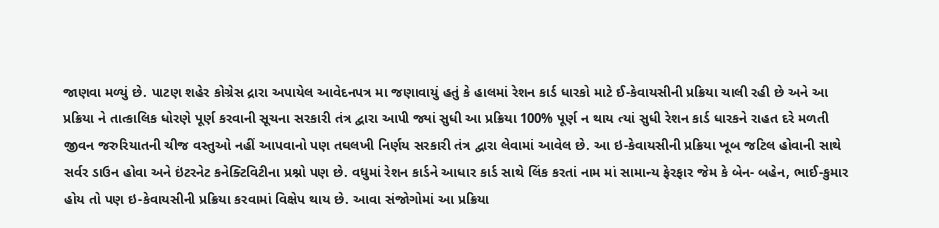જાણવા મળ્યું છે. પાટણ શહેર કોગ્રેસ દ્રારા અપાયેલ આવેદનપત્ર મા જણાવાયું હતું કે હાલમાં રેશન કાર્ડ ધારકો માટે ઈ-કેવાયસીની પ્રક્રિયા ચાલી રહી છે અને આ પ્રક્રિયા ને તાત્કાલિક ધોરણે પૂર્ણ કરવાની સૂચના સરકારી તંત્ર દ્વારા આપી જ્યાં સુધી આ પ્રક્રિયા 100% પૂર્ણ ન થાય ત્યાં સુધી રેશન કાર્ડ ધારકને રાહત દરે મળતી જીવન જરુરિયાતની ચીજ વસ્તુઓ નહીં આપવાનો પણ તઘલખી નિર્ણય સરકારી તંત્ર દ્વારા લેવામાં આવેલ છે. આ ઇ-કેવાયસીની પ્રક્રિયા ખૂબ જટિલ હોવાની સાથે સર્વર ડાઉન હોવા અને ઇંટરનેટ કનેક્ટિવિટીના પ્રશ્નો પણ છે. વધુમાં રેશન કાર્ડને આધાર કાર્ડ સાથે લિંક કરતાં નામ માં સામાન્ય ફેરફાર જેમ કે બેન- બહેન, ભાઈ-કુમાર હોય તો પણ ઇ-કેવાયસીની પ્રક્રિયા કરવામાં વિક્ષેપ થાય છે. આવા સંજોગોમાં આ પ્રક્રિયા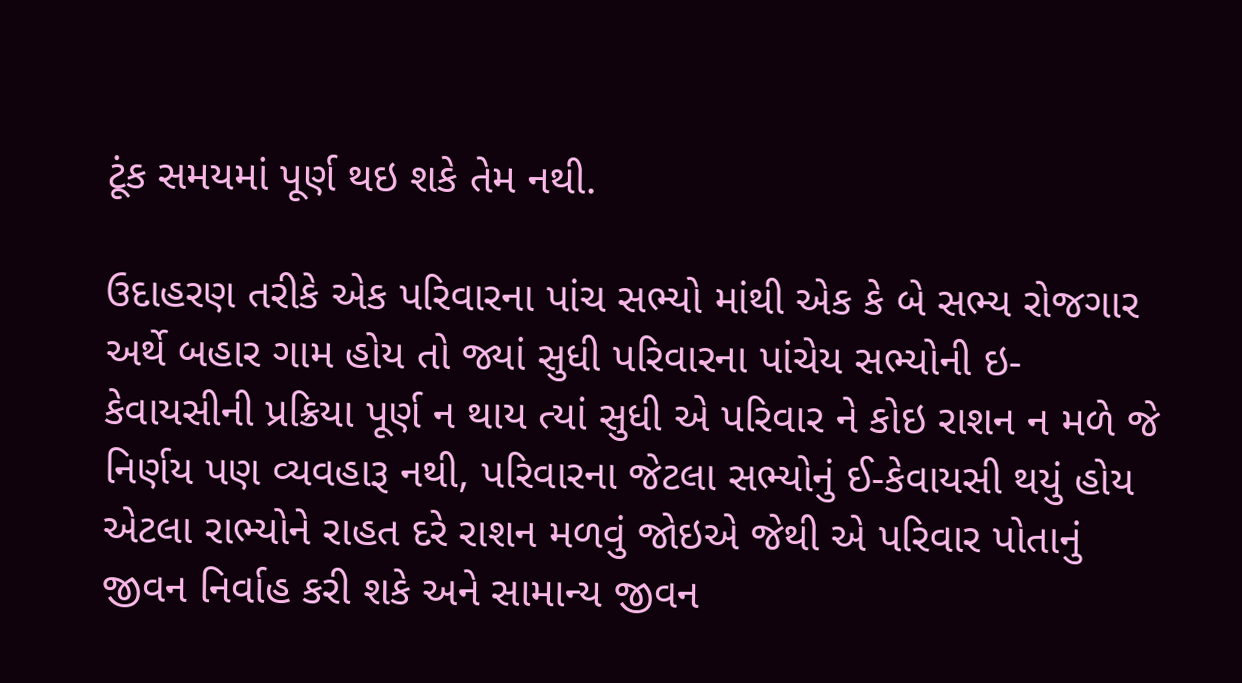ટૂંક સમયમાં પૂર્ણ થઇ શકે તેમ નથી.

ઉદાહરણ તરીકે એક પરિવારના પાંચ સભ્યો માંથી એક કે બે સભ્ય રોજગાર અર્થે બહાર ગામ હોય તો જ્યાં સુધી પરિવારના પાંચેય સભ્યોની ઇ-કેવાયસીની પ્રક્રિયા પૂર્ણ ન થાય ત્યાં સુધી એ પરિવાર ને કોઇ રાશન ન મળે જે નિર્ણય પણ વ્યવહારૂ નથી, પરિવારના જેટલા સભ્યોનું ઈ-કેવાયસી થયું હોય એટલા રાભ્યોને રાહત દરે રાશન મળવું જોઇએ જેથી એ પરિવાર પોતાનું જીવન નિર્વાહ કરી શકે અને સામાન્ય જીવન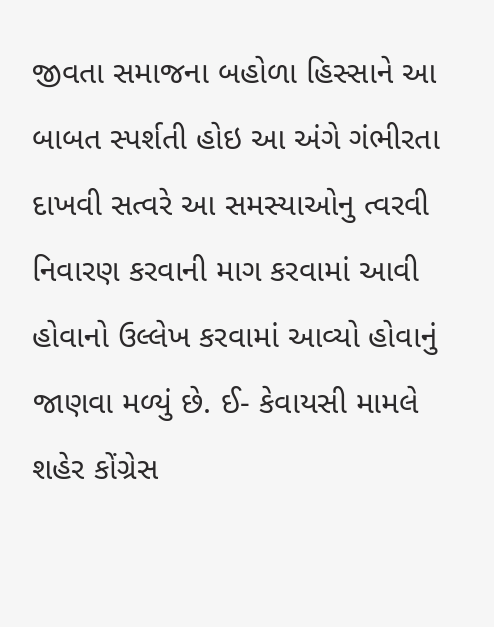જીવતા સમાજના બહોળા હિસ્સાને આ બાબત સ્પર્શતી હોઇ આ અંગે ગંભીરતા દાખવી સત્વરે આ સમસ્યાઓનુ ત્વરવી નિવારણ કરવાની માગ કરવામાં આવી હોવાનો ઉલ્લેખ કરવામાં આવ્યો હોવાનું જાણવા મળ્યું છે. ઈ- કેવાયસી મામલે શહેર કોંગ્રેસ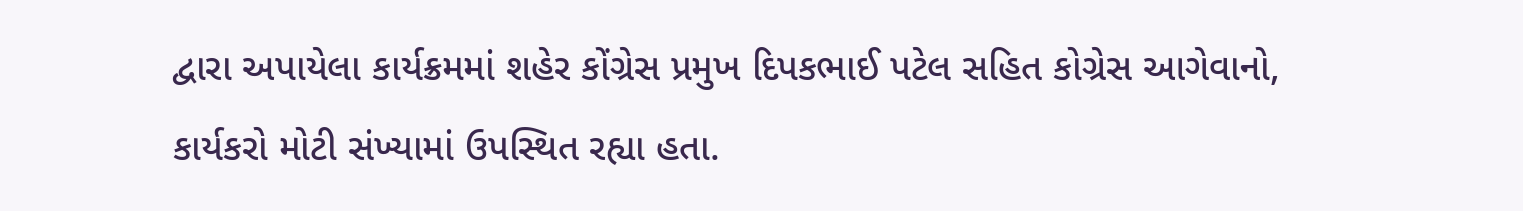દ્વારા અપાયેલા કાર્યક્રમમાં શહેર કોંગ્રેસ પ્રમુખ દિપકભાઈ પટેલ સહિત કોગ્રેસ આગેવાનો, કાર્યકરો મોટી સંખ્યામાં ઉપસ્થિત રહ્યા હતા.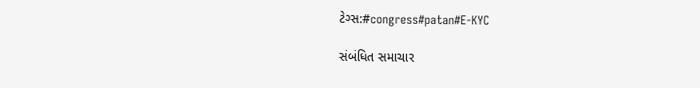ટેગ્સ:#congress#patan#E-KYC

સંબંધિત સમાચાર